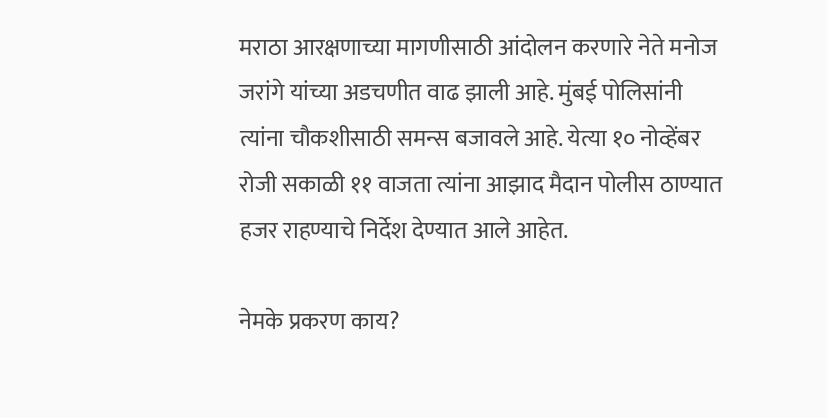मराठा आरक्षणाच्या मागणीसाठी आंदोलन करणारे नेते मनोज जरांगे यांच्या अडचणीत वाढ झाली आहे. मुंबई पोलिसांनी त्यांना चौकशीसाठी समन्स बजावले आहे. येत्या १० नोव्हेंबर रोजी सकाळी ११ वाजता त्यांना आझाद मैदान पोलीस ठाण्यात हजर राहण्याचे निर्देश देण्यात आले आहेत.

नेमके प्रकरण काय?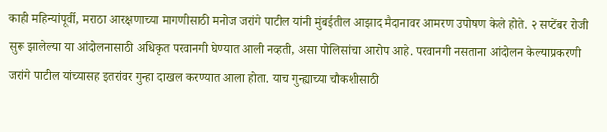काही महिन्यांपूर्वी, मराठा आरक्षणाच्या मागणीसाठी मनोज जरांगे पाटील यांनी मुंबईतील आझाद मैदानावर आमरण उपोषण केले होते. २ सप्टेंबर रोजी सुरू झालेल्या या आंदोलनासाठी अधिकृत परवानगी घेण्यात आली नव्हती, असा पोलिसांचा आरोप आहे. परवानगी नसताना आंदोलन केल्याप्रकरणी जरांगे पाटील यांच्यासह इतरांवर गुन्हा दाखल करण्यात आला होता. याच गुन्ह्याच्या चौकशीसाठी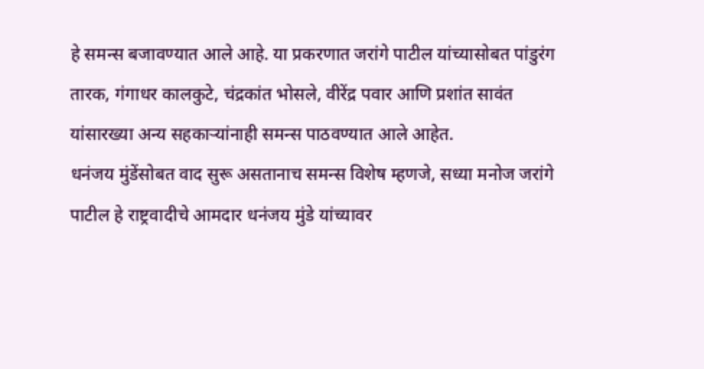हे समन्स बजावण्यात आले आहे. या प्रकरणात जरांगे पाटील यांच्यासोबत पांडुरंग तारक, गंगाधर कालकुटे, चंद्रकांत भोसले, वीरेंद्र पवार आणि प्रशांत सावंत यांसारख्या अन्य सहकाऱ्यांनाही समन्स पाठवण्यात आले आहेत.
धनंजय मुंडेंसोबत वाद सुरू असतानाच समन्स विशेष म्हणजे, सध्या मनोज जरांगे पाटील हे राष्ट्रवादीचे आमदार धनंजय मुंडे यांच्यावर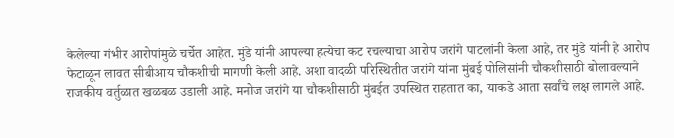केलेल्या गंभीर आरोपांमुळे चर्चेत आहेत. मुंडे यांनी आपल्या हत्येचा कट रचल्याचा आरोप जरांगे पाटलांनी केला आहे, तर मुंडे यांनी हे आरोप फेटाळून लावत सीबीआय चौकशीची मागणी केली आहे. अशा वादळी परिस्थितीत जरांगे यांना मुंबई पोलिसांनी चौकशीसाठी बोलावल्याने राजकीय वर्तुळात खळबळ उडाली आहे. मनोज जरांगे या चौकशीसाठी मुंबईत उपस्थित राहतात का, याकडे आता सर्वांचे लक्ष लागले आहे.